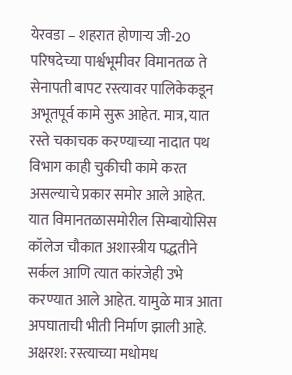येरवडा – शहरात होणाऱ्य जी-20 परिषदेच्या पार्श्वभूमीवर विमानतळ ते सेनापती बापट रस्त्यावर पालिकेकडून अभूतपूर्व कामे सुरू आहेत. मात्र, यात रस्ते चकाचक करण्याच्या नादात पथ विभाग काही चुकीची कामे करत असल्याचे प्रकार समोर आले आहेत. यात विमानतळासमोरील सिम्बायोसिस कॉलेज चौकात अशास्त्रीय पद्धतीने सर्कल आणि त्यात कांरजेही उभे करण्यात आले आहेत. यामुळे मात्र आता अपघाताची भीती निर्माण झाली आहे. अक्षरश: रस्त्याच्या मधोमध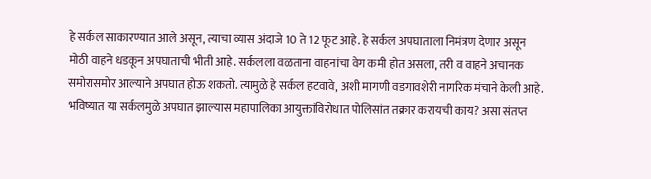हे सर्कल साकारण्यात आले असून, त्याचा व्यास अंदाजे 10 ते 12 फूट आहे. हे सर्कल अपघाताला निमंत्रण देणार असून मोठी वाहने धडकून अपघाताची भीती आहे. सर्कलला वळताना वाहनांचा वेग कमी होत असला, तरी व वाहने अचानक समोरासमोर आल्याने अपघात होऊ शकतो. त्यामुळे हे सर्कल हटवावे, अशी मागणी वडगावशेरी नागरिक मंचाने केली आहे. भविष्यात या सर्कलमुळे अपघात झाल्यास महापालिका आयुक्तांविरोधात पोलिसांत तक्रार करायची काय? असा संतप्त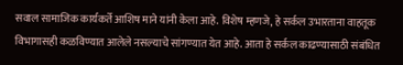सवाल सामाजिक कार्यकर्ते आशिष माने यांनी केला आहे. विशेष म्हणजे, हे सर्कल उभारताना वाहतूक विभागासही कळविण्यात आलेले नसल्याचे सांगण्यात येत आहे. आता हे सर्कल काढण्यासाठी संबंधित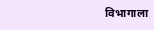विभागाला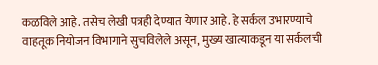कळविले आहे. तसेच लेखी पत्रही देण्यात येणार आहे. हे सर्कल उभारण्याचे वाहतूक नियोजन विभागाने सुचविलेले असून, मुख्य खात्याकडून या सर्कलची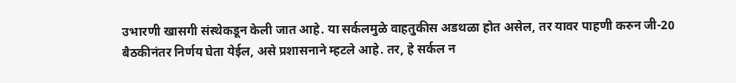उभारणी खासगी संस्थेकडून केली जात आहे. या सर्कलमुळे वाहतुकीस अडथळा होत असेल, तर यावर पाहणी करुन जी-20 बैठकीनंतर निर्णय घेता येईल, असे प्रशासनाने म्हटले आहे. तर, हे सर्कल न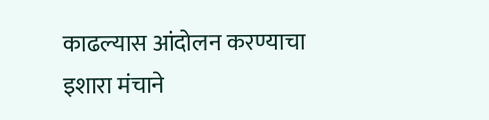काढल्यास आंदोलन करण्याचा इशारा मंचाने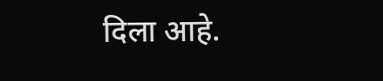दिला आहे.